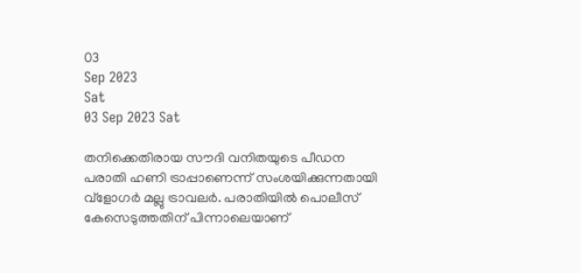03
Sep 2023
Sat
03 Sep 2023 Sat

തനിക്കെതിരായ സൗദി വനിതയുടെ പീഡന പരാതി ഹണി ട്രാപ്പാണെന്ന് സംശയിക്കുന്നതായി വ്‌ളോഗര്‍ മല്ലു ട്രാവലര്‍. പരാതിയില്‍ പൊലീസ് കേസെടുത്തതിന് പിന്നാലെയാണ്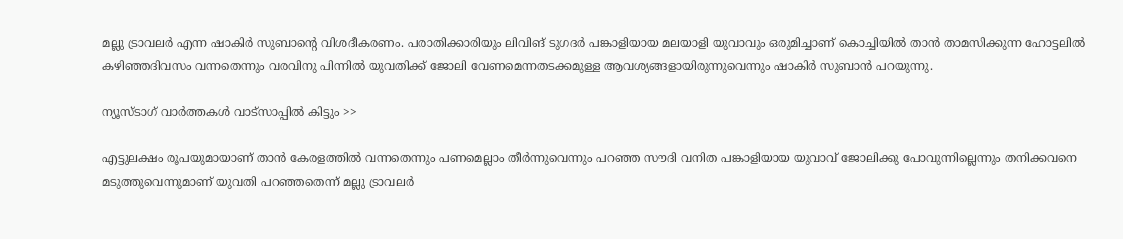മല്ലു ട്രാവലര്‍ എന്ന ഷാകിര്‍ സുബാന്റെ വിശദീകരണം. പരാതിക്കാരിയും ലിവിങ് ടുഗദര്‍ പങ്കാളിയായ മലയാളി യുവാവും ഒരുമിച്ചാണ് കൊച്ചിയില്‍ താന്‍ താമസിക്കുന്ന ഹോട്ടലില്‍ കഴിഞ്ഞദിവസം വന്നതെന്നും വരവിനു പിന്നില്‍ യുവതിക്ക് ജോലി വേണമെന്നതടക്കമുള്ള ആവശ്യങ്ങളായിരുന്നുവെന്നും ഷാകിര്‍ സുബാന്‍ പറയുന്നു.

ന്യൂസ്ടാഗ് വാര്‍ത്തകള്‍ വാട്‌സാപ്പില്‍ കിട്ടും >>

എട്ടുലക്ഷം രൂപയുമായാണ് താന്‍ കേരളത്തില്‍ വന്നതെന്നും പണമെല്ലാം തീര്‍ന്നുവെന്നും പറഞ്ഞ സൗദി വനിത പങ്കാളിയായ യുവാവ് ജോലിക്കു പോവുന്നില്ലെന്നും തനിക്കവനെ മടുത്തുവെന്നുമാണ് യുവതി പറഞ്ഞതെന്ന് മല്ലു ട്രാവലര്‍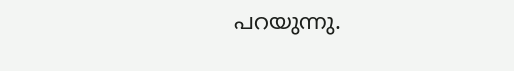പറയുന്നു.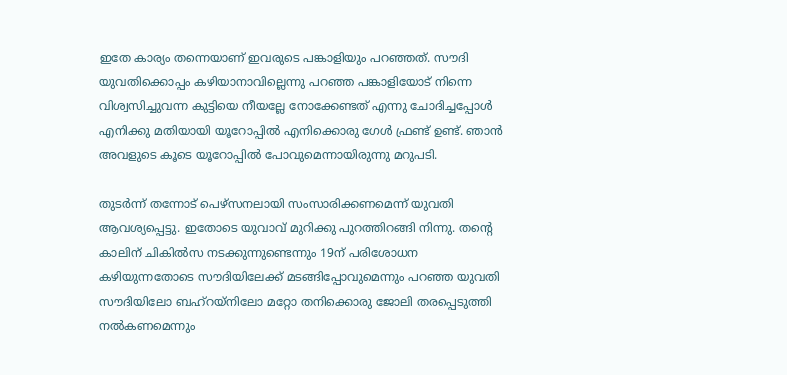ഇതേ കാര്യം തന്നെയാണ് ഇവരുടെ പങ്കാളിയും പറഞ്ഞത്. സൗദി യുവതിക്കൊപ്പം കഴിയാനാവില്ലെന്നു പറഞ്ഞ പങ്കാളിയോട് നിന്നെ വിശ്വസിച്ചുവന്ന കുട്ടിയെ നീയല്ലേ നോക്കേണ്ടത് എന്നു ചോദിച്ചപ്പോള്‍ എനിക്കു മതിയായി യൂറോപ്പില്‍ എനിക്കൊരു ഗേള്‍ ഫ്രണ്ട് ഉണ്ട്. ഞാന്‍ അവളുടെ കൂടെ യൂറോപ്പില്‍ പോവുമെന്നായിരുന്നു മറുപടി.

തുടര്‍ന്ന് തന്നോട് പെഴ്‌സനലായി സംസാരിക്കണമെന്ന് യുവതി ആവശ്യപ്പെട്ടു. ഇതോടെ യുവാവ് മുറിക്കു പുറത്തിറങ്ങി നിന്നു. തന്റെ കാലിന് ചികില്‍സ നടക്കുന്നുണ്ടെന്നും 19ന് പരിശോധന കഴിയുന്നതോടെ സൗദിയിലേക്ക് മടങ്ങിപ്പോവുമെന്നും പറഞ്ഞ യുവതി സൗദിയിലോ ബഹ്‌റയ്‌നിലോ മറ്റോ തനിക്കൊരു ജോലി തരപ്പെടുത്തി നല്‍കണമെന്നും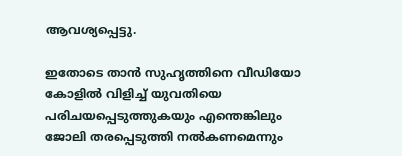ആവശ്യപ്പെട്ടു.

ഇതോടെ താന്‍ സുഹൃത്തിനെ വീഡിയോ കോളില്‍ വിളിച്ച് യുവതിയെ പരിചയപ്പെടുത്തുകയും എന്തെങ്കിലും ജോലി തരപ്പെടുത്തി നല്‍കണമെന്നും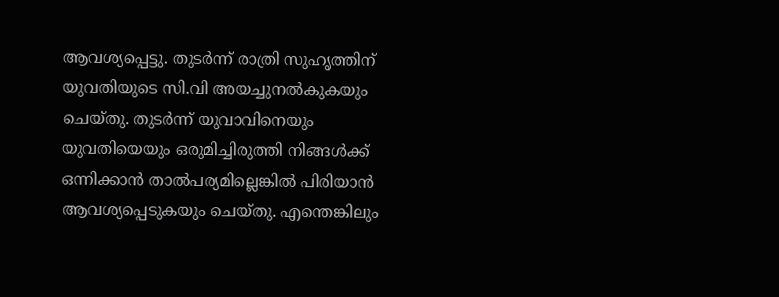ആവശ്യപ്പെട്ടു. തുടര്‍ന്ന് രാത്രി സുഹൃത്തിന് യുവതിയുടെ സി.വി അയച്ചുനല്‍കുകയും ചെയ്തു. തുടര്‍ന്ന് യുവാവിനെയും യുവതിയെയും ഒരുമിച്ചിരുത്തി നിങ്ങള്‍ക്ക് ഒന്നിക്കാന്‍ താല്‍പര്യമില്ലെങ്കില്‍ പിരിയാന്‍ ആവശ്യപ്പെടുകയും ചെയ്തു. എന്തെങ്കിലും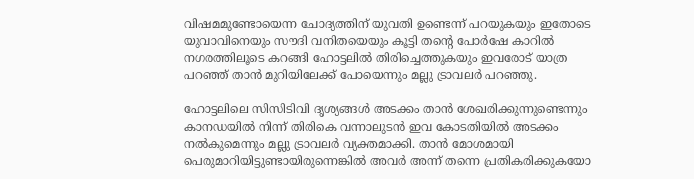വിഷമമുണ്ടോയെന്ന ചോദ്യത്തിന് യുവതി ഉണ്ടെന്ന് പറയുകയും ഇതോടെ യുവാവിനെയും സൗദി വനിതയെയും കൂട്ടി തന്റെ പോര്‍ഷേ കാറില്‍ നഗരത്തിലൂടെ കറങ്ങി ഹോട്ടലില്‍ തിരിച്ചെത്തുകയും ഇവരോട് യാത്ര പറഞ്ഞ് താന്‍ മുറിയിലേക്ക് പോയെന്നും മല്ലു ട്രാവലര്‍ പറഞ്ഞു.

ഹോട്ടലിലെ സിസിടിവി ദൃശ്യങ്ങള്‍ അടക്കം താന്‍ ശേഖരിക്കുന്നുണ്ടെന്നും കാനഡയില്‍ നിന്ന് തിരികെ വന്നാലുടന്‍ ഇവ കോടതിയില്‍ അടക്കം നല്‍കുമെന്നും മല്ലു ട്രാവലര്‍ വ്യക്തമാക്കി. താന്‍ മോശമായി പെരുമാറിയിട്ടുണ്ടായിരുന്നെങ്കില്‍ അവര്‍ അന്ന് തന്നെ പ്രതികരിക്കുകയോ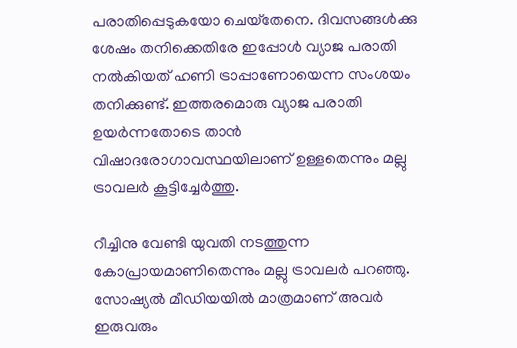പരാതിപ്പെടുകയോ ചെയ്‌തേനെ. ദിവസങ്ങള്‍ക്കു ശേഷം തനിക്കെതിരേ ഇപ്പോള്‍ വ്യാജ പരാതി നല്‍കിയത് ഹണി ട്രാപ്പാണോയെന്ന സംശയം തനിക്കുണ്ട്. ഇത്തരമൊരു വ്യാജ പരാതി ഉയര്‍ന്നതോടെ താന്‍ വിഷാദരോഗാവസ്ഥയിലാണ് ഉള്ളതെന്നും മല്ലു ട്രാവലര്‍ കൂട്ടിച്ചേര്‍ത്തു.

റീച്ചിനു വേണ്ടി യുവതി നടത്തുന്ന കോപ്രായമാണിതെന്നും മല്ലു ട്രാവലര്‍ പറഞ്ഞു. സോഷ്യല്‍ മീഡിയയില്‍ മാത്രമാണ് അവര്‍ ഇരുവരും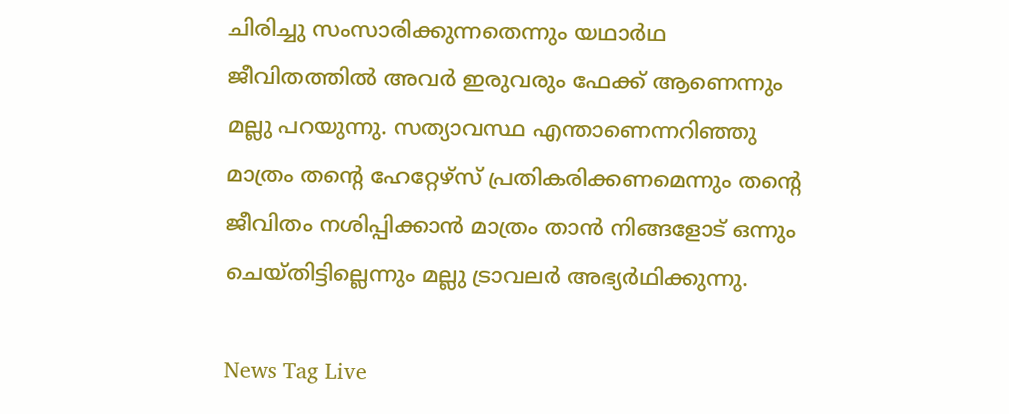ചിരിച്ചു സംസാരിക്കുന്നതെന്നും യഥാര്‍ഥ ജീവിതത്തില്‍ അവര്‍ ഇരുവരും ഫേക്ക് ആണെന്നും മല്ലു പറയുന്നു. സത്യാവസ്ഥ എന്താണെന്നറിഞ്ഞു മാത്രം തന്റെ ഹേറ്റേഴ്‌സ് പ്രതികരിക്കണമെന്നും തന്റെ ജീവിതം നശിപ്പിക്കാന്‍ മാത്രം താന്‍ നിങ്ങളോട് ഒന്നും ചെയ്തിട്ടില്ലെന്നും മല്ലു ട്രാവലര്‍ അഭ്യര്‍ഥിക്കുന്നു.

News Tag Live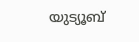യുട്യൂബ്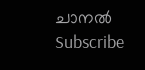ചാനല്‍ Subscribe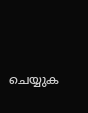ചെയ്യുക